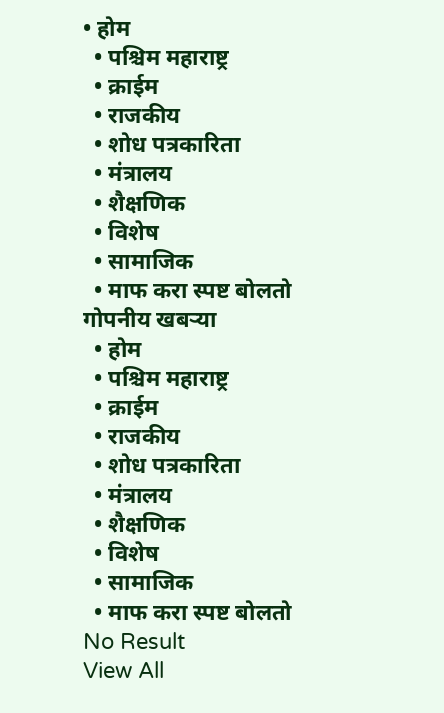• होम
  • पश्चिम महाराष्ट्र
  • क्राईम
  • राजकीय
  • शोध पत्रकारिता
  • मंत्रालय
  • शैक्षणिक
  • विशेष
  • सामाजिक
  • माफ करा स्पष्ट बोलतो
गोपनीय खबऱ्या
  • होम
  • पश्चिम महाराष्ट्र
  • क्राईम
  • राजकीय
  • शोध पत्रकारिता
  • मंत्रालय
  • शैक्षणिक
  • विशेष
  • सामाजिक
  • माफ करा स्पष्ट बोलतो
No Result
View All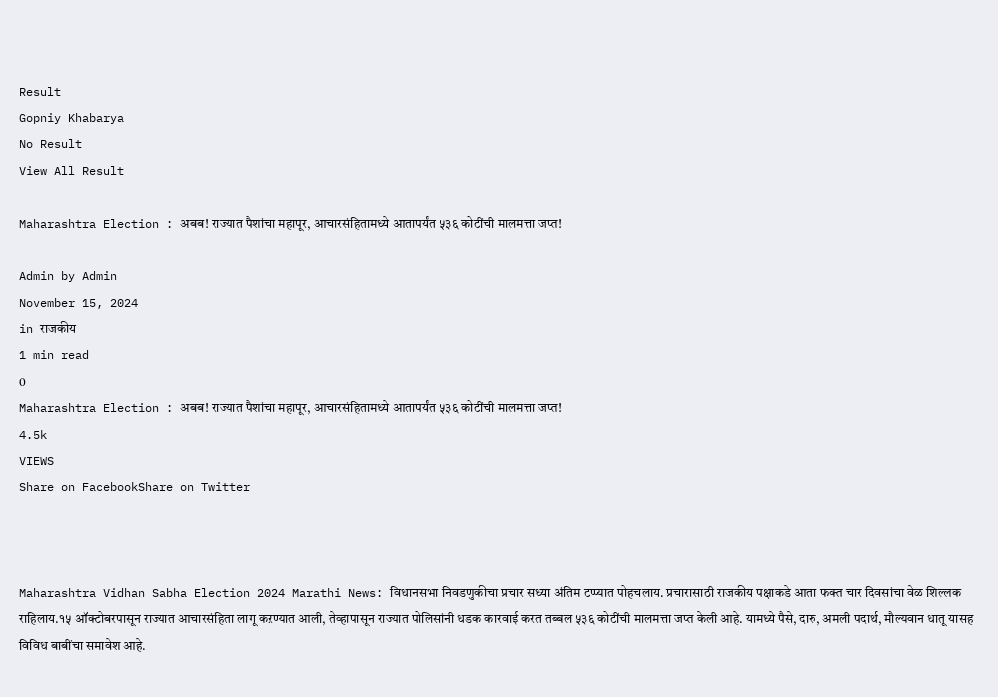Result
Gopniy Khabarya
No Result
View All Result

Maharashtra Election : अबब! राज्यात पैशांचा महापूर, आचारसंहितामध्ये आतापर्यंत ५३६ कोटींची मालमत्ता जप्त!

Admin by Admin
November 15, 2024
in राजकीय
1 min read
0
Maharashtra Election : अबब! राज्यात पैशांचा महापूर, आचारसंहितामध्ये आतापर्यंत ५३६ कोटींची मालमत्ता जप्त!
4.5k
VIEWS
Share on FacebookShare on Twitter



Maharashtra Vidhan Sabha Election 2024 Marathi News: विधानसभा निवडणुकीचा प्रचार सध्या अंतिम टप्प्यात पोहचलाय. प्रचारासाठी राजकीय पक्षाकडे आता फक्त चार दिवसांचा वेळ शिल्लक राहिलाय.१५ ऑक्टोबरपासून राज्यात आचारसंहिता लागू कऱण्यात आली, तेव्हापासून राज्यात पोलिसांनी धडक कारवाई करत तब्बल ५३६ कोटींची मालमत्ता जप्त केली आहे. यामध्ये पैसे, दारु, अमली पदार्थ, मौल्यवान धातू यासह विविध बाबींचा समावेश आहे.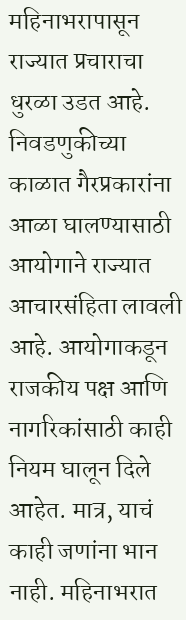महिनाभरापासून राज्यात प्रचाराचा धुरळा उडत आहे. निवडणुकीच्या काळात गैरप्रकारांना आळा घालण्यासाठी आयोगाने राज्यात आचारसंहिता लावली आहे. आयोगाकडून राजकीय पक्ष आणि नागरिकांसाठी काही नियम घालून दिले आहेत. मात्र, याचं काही जणांना भान नाही. महिनाभरात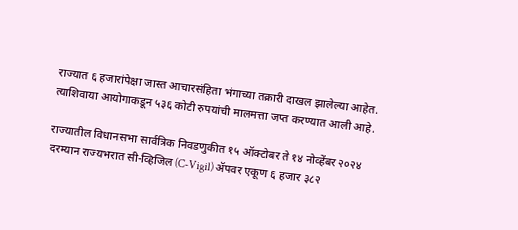राज्यात ६ हजारांपेक्षा जास्त आचारसंहिता भंगाच्या तक्रारी दाखल झालेल्या आहेत. त्याशिवाया आयोगाकडून ५३६ कोटी रुपयांची मालमत्ता जप्त करण्यात आली आहे.

राज्यातील विधानसभा सार्वत्रिक निवडणुकीत १५ ऑक्टोबर ते १४ नोव्हेंबर २०२४ दरम्यान राज्यभरात सी-व्हिजिल (C-Vigil) ॲपवर एकूण ६ हजार ३८२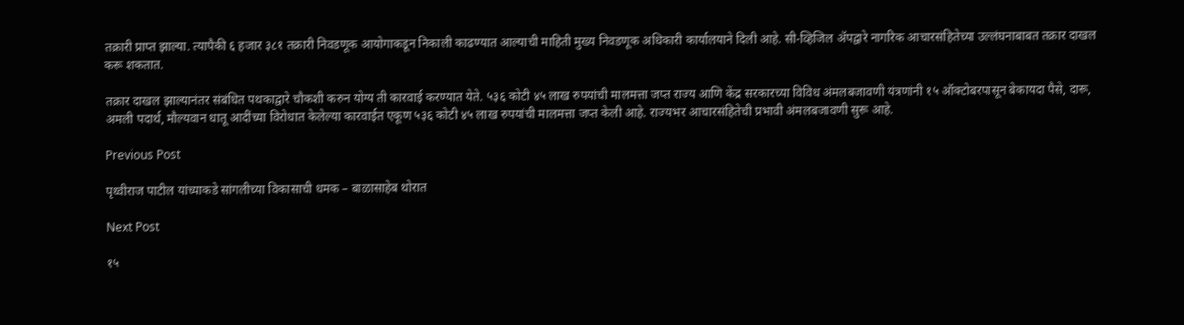तक्रारी प्राप्त झाल्या. त्यापैकी ६ हजार ३८१ तक्रारी निवडणूक आयोगाकडून निकाली काढण्यात आल्याची माहिती मुख्य निवडणूक अधिकारी कार्यालयाने दिली आहे. सी-व्हिजिल ॲपद्वारे नागरिक आचारसंहितेच्या उल्लंघनाबाबत तक्रार दाखल करू शकतात.

तक्रार दाखल झाल्यानंतर संबंधित पथकाद्वारे चौकशी करुन योग्य ती कारवाई करण्यात येते. ५३६ कोटी ४५ लाख रुपयांची मालमत्ता जप्त राज्य आणि केंद्र सरकारच्या विविध अंमलबजावणी यंत्रणांनी १५ ऑक्टोबरपासून बेकायदा पैसे, दारू, अमली पदार्थ, मौल्यवान धातू आदींच्या विरोधात केलेल्या कारवाईत एकूण ५३६ कोटी ४५ लाख रुपयांची मालमत्ता जप्त केली आहे. राज्यभर आचारसंहितेची प्रभावी अंमलबजावणी सुरू आहे.

Previous Post

पृथ्वीराज पाटील यांच्याकडे सांगलीच्या विकासाची धमक – बाळासाहेब थोरात

Next Post

१५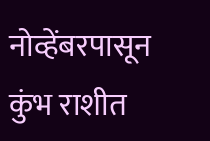नोव्हेंबरपासून कुंभ राशीत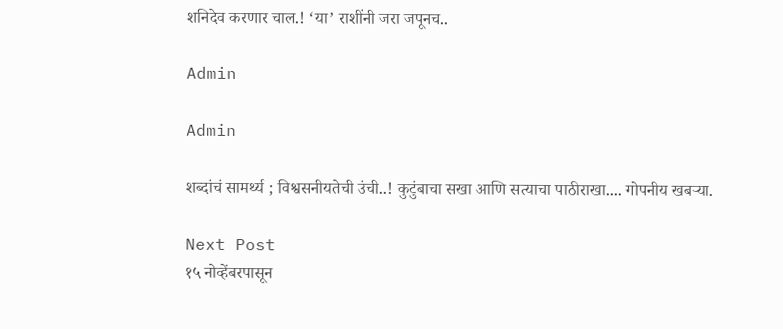शनिदेव करणार चाल.! ‘या’ राशींनी जरा जपूनच..

Admin

Admin

शब्दांचं सामर्थ्य ; विश्वसनीयतेची उंची..! कुटुंबाचा सखा आणि सत्याचा पाठीराखा.... गोपनीय खबऱ्या.

Next Post
१५ नोव्हेंबरपासून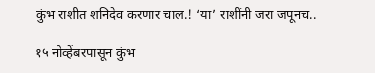कुंभ राशीत शनिदेव करणार चाल.! ‘या’ राशींनी जरा जपूनच..

१५ नोव्हेंबरपासून कुंभ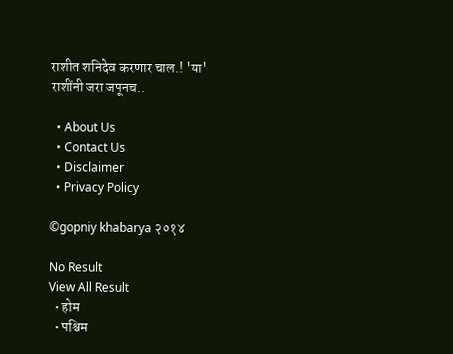राशीत शनिदेव करणार चाल.! 'या' राशींनी जरा जपूनच..

  • About Us
  • Contact Us
  • Disclaimer
  • Privacy Policy

©gopniy khabarya २०१४

No Result
View All Result
  • होम
  • पश्चिम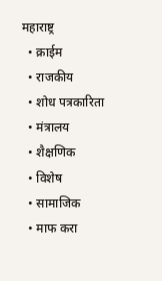महाराष्ट्र
  • क्राईम
  • राजकीय
  • शोध पत्रकारिता
  • मंत्रालय
  • शैक्षणिक
  • विशेष
  • सामाजिक
  • माफ करा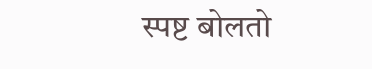स्पष्ट बोलतो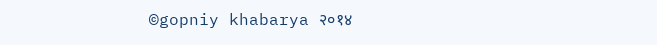©gopniy khabarya २०१४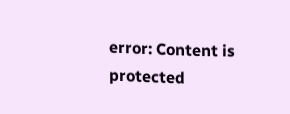error: Content is protected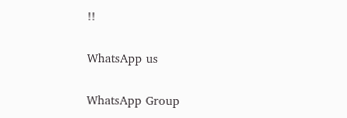!!

WhatsApp us

WhatsApp Group